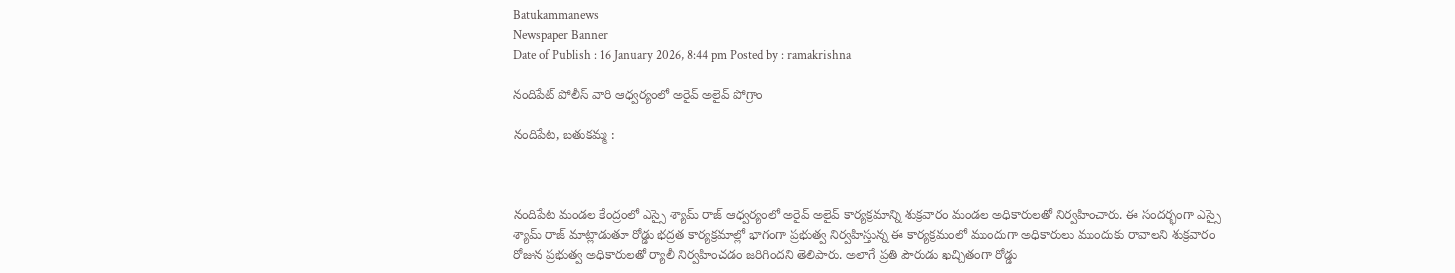Batukammanews
Newspaper Banner
Date of Publish : 16 January 2026, 8:44 pm Posted by : ramakrishna

నందిపేట్ పోలీస్ వారి ఆధ్వర్యంలో అరైవ్ అలైవ్ పోగ్రాం

నందిపేట, బతుకమ్మ :



నందిపేట మండల కేంద్రంలో ఎస్సై శ్యామ్ రాజ్ ఆధ్వర్యంలో అరైవ్ అలైవ్ కార్యక్రమాన్ని శుక్రవారం మండల అధికారులతో నిర్వహించారు. ఈ సందర్భంగా ఎస్సై శ్యామ్ రాజ్ మాట్లాడుతూ రోడ్డు భద్రత కార్యక్రమాల్లో భాగంగా ప్రభుత్వ నిర్వహిస్తున్న ఈ కార్యక్రమంలో ముందుగా అధికారులు ముందుకు రావాలని శుక్రవారం రోజున ప్రభుత్వ అధికారులతో ర్యాలీ నిర్వహించడం జరిగిందని తెలిపారు. అలాగే ప్రతి పౌరుడు ఖచ్చితంగా రోడ్డు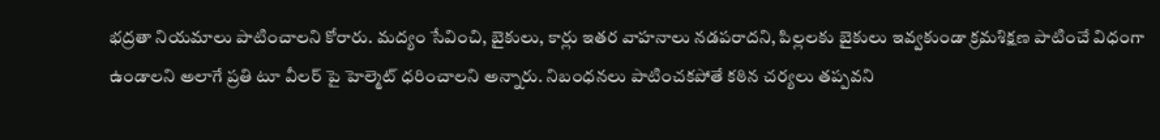భద్రతా నియమాలు పాటించాలని కోరారు. మద్యం సేవించి, బైకులు, కార్లు ఇతర వాహనాలు నడపరాదని, పిల్లలకు బైకులు ఇవ్వకుండా క్రమశిక్షణ పాటించే విధంగా ఉండాలని అలాగే ప్రతి టూ వీలర్ పై హెల్మెట్ ధరించాలని అన్నారు. నిబంధనలు పాటించకపోతే కఠిన చర్యలు తప్పవని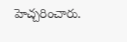హెచ్చరించారు.